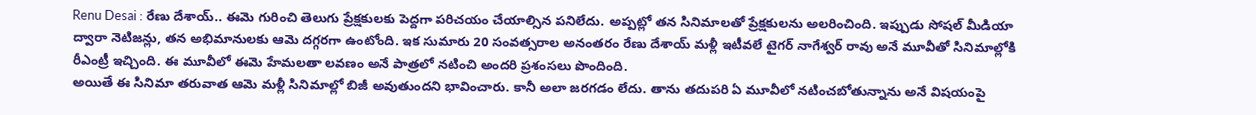Renu Desai : రేణు దేశాయ్.. ఈమె గురించి తెలుగు ప్రేక్షకులకు పెద్దగా పరిచయం చేయాల్సిన పనిలేదు. అప్పట్లో తన సినిమాలతో ప్రేక్షకులను అలరించింది. ఇప్పుడు సోషల్ మీడియా ద్వారా నెటిజన్లు, తన అభిమానులకు ఆమె దగ్గరగా ఉంటోంది. ఇక సుమారు 20 సంవత్సరాల అనంతరం రేణు దేశాయ్ మళ్లీ ఇటీవలే టైగర్ నాగేశ్వర్ రావు అనే మూవీతో సినిమాల్లోకి రీఎంట్రీ ఇచ్చింది. ఈ మూవీలో ఈమె హేమలతా లవణం అనే పాత్రలో నటించి అందరి ప్రశంసలు పొందింది.
అయితే ఈ సినిమా తరువాత ఆమె మళ్లీ సినిమాల్లో బిజీ అవుతుందని భావించారు. కానీ అలా జరగడం లేదు. తాను తదుపరి ఏ మూవీలో నటించబోతున్నాను అనే విషయంపై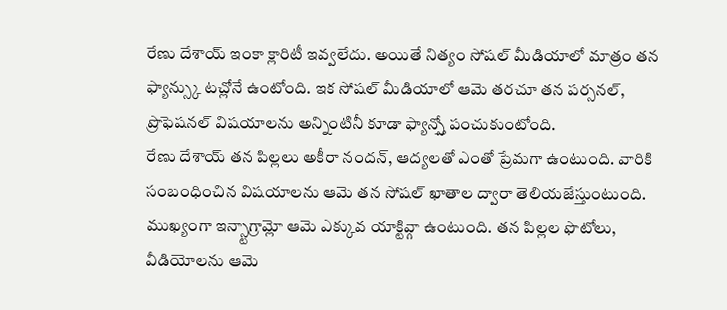రేణు దేశాయ్ ఇంకా క్లారిటీ ఇవ్వలేదు. అయితే నిత్యం సోషల్ మీడియాలో మాత్రం తన ఫ్యాన్స్కు టచ్లోనే ఉంటోంది. ఇక సోషల్ మీడియాలో ఆమె తరచూ తన పర్సనల్, ప్రొఫెషనల్ విషయాలను అన్నింటినీ కూడా ఫ్యాన్స్తో పంచుకుంటోంది.
రేణు దేశాయ్ తన పిల్లలు అకీరా నందన్, ఆద్యలతో ఎంతో ప్రేమగా ఉంటుంది. వారికి సంబంధించిన విషయాలను ఆమె తన సోషల్ ఖాతాల ద్వారా తెలియజేస్తుంటుంది. ముఖ్యంగా ఇన్స్టాగ్రామ్లో ఆమె ఎక్కువ యాక్టివ్గా ఉంటుంది. తన పిల్లల ఫొటోలు, వీడియోలను ఆమె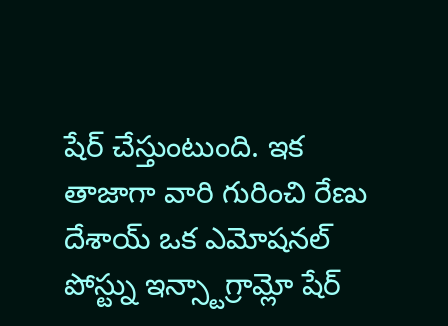షేర్ చేస్తుంటుంది. ఇక తాజాగా వారి గురించి రేణు దేశాయ్ ఒక ఎమోషనల్ పోస్ట్ను ఇన్స్టాగ్రామ్లో షేర్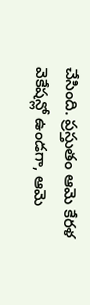చేసింది. ప్రస్తుతం ఆమె కేరళ వెకేషన్లో ఉండగా, ఆమె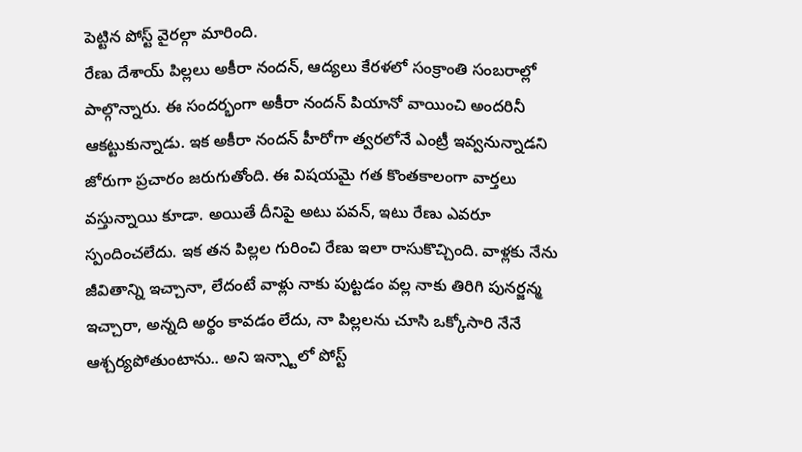పెట్టిన పోస్ట్ వైరల్గా మారింది.
రేణు దేశాయ్ పిల్లలు అకీరా నందన్, ఆద్యలు కేరళలో సంక్రాంతి సంబరాల్లో పాల్గొన్నారు. ఈ సందర్భంగా అకీరా నందన్ పియానో వాయించి అందరినీ ఆకట్టుకున్నాడు. ఇక అకీరా నందన్ హీరోగా త్వరలోనే ఎంట్రీ ఇవ్వనున్నాడని జోరుగా ప్రచారం జరుగుతోంది. ఈ విషయమై గత కొంతకాలంగా వార్తలు వస్తున్నాయి కూడా. అయితే దీనిపై అటు పవన్, ఇటు రేణు ఎవరూ స్పందించలేదు. ఇక తన పిల్లల గురించి రేణు ఇలా రాసుకొచ్చింది. వాళ్లకు నేను జీవితాన్ని ఇచ్చానా, లేదంటే వాళ్లు నాకు పుట్టడం వల్ల నాకు తిరిగి పునర్జన్మ ఇచ్చారా, అన్నది అర్థం కావడం లేదు, నా పిల్లలను చూసి ఒక్కోసారి నేనే ఆశ్చర్యపోతుంటాను.. అని ఇన్స్టాలో పోస్ట్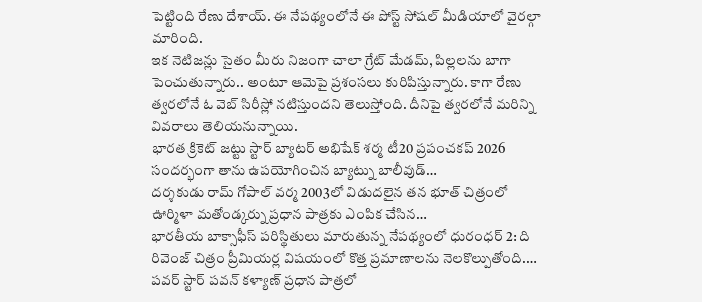పెట్టింది రేణు దేశాయ్. ఈ నేపథ్యంలోనే ఈ పోస్ట్ సోషల్ మీడియాలో వైరల్గా మారింది.
ఇక నెటిజన్లు సైతం మీరు నిజంగా చాలా గ్రేట్ మేడమ్, పిల్లలను బాగా పెంచుతున్నారు.. అంటూ ఆమెపై ప్రశంసలు కురిపిస్తున్నారు. కాగా రేణు త్వరలోనే ఓ వెబ్ సిరీస్లో నటిస్తుందని తెలుస్తోంది. దీనిపై త్వరలోనే మరిన్ని వివరాలు తెలియనున్నాయి.
భారత క్రికెట్ జట్టు స్టార్ బ్యాటర్ అభిషేక్ శర్మ టీ20 ప్రపంచకప్ 2026 సందర్భంగా తాను ఉపయోగించిన బ్యాట్ను బాలీవుడ్…
దర్శకుడు రామ్ గోపాల్ వర్మ 2003లో విడుదలైన తన భూత్ చిత్రంలో ఊర్మిళా మతోండ్కర్ను ప్రధాన పాత్రకు ఎంపిక చేసిన…
భారతీయ బాక్సాఫీస్ పరిస్థితులు మారుతున్న నేపథ్యంలో ధురంధర్ 2: ది రివెంజ్ చిత్రం ప్రీమియర్ల విషయంలో కొత్త ప్రమాణాలను నెలకొల్పుతోంది.…
పవర్ స్టార్ పవన్ కళ్యాణ్ ప్రధాన పాత్రలో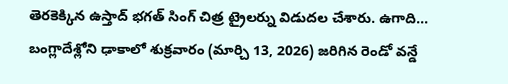తెరకెక్కిన ఉస్తాద్ భగత్ సింగ్ చిత్ర ట్రైలర్ను విడుదల చేశారు. ఉగాది…
బంగ్లాదేశ్లోని ఢాకాలో శుక్రవారం (మార్చి 13, 2026) జరిగిన రెండో వన్డే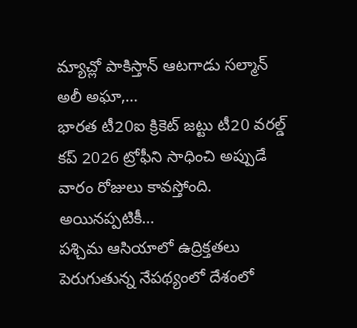మ్యాచ్లో పాకిస్తాన్ ఆటగాడు సల్మాన్ అలీ అఘా,…
భారత టీ20ఐ క్రికెట్ జట్టు టీ20 వరల్డ్ కప్ 2026 ట్రోఫీని సాధించి అప్పుడే వారం రోజులు కావస్తోంది. అయినప్పటికీ…
పశ్చిమ ఆసియాలో ఉద్రిక్తతలు పెరుగుతున్న నేపథ్యంలో దేశంలో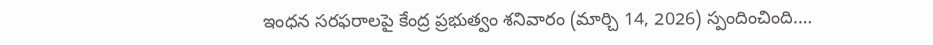ఇంధన సరఫరాలపై కేంద్ర ప్రభుత్వం శనివారం (మార్చి 14, 2026) స్పందించింది.…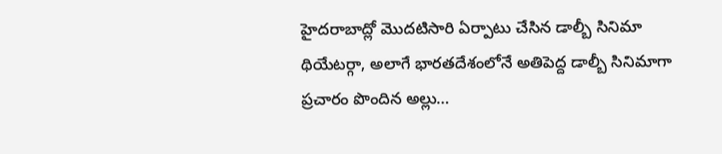హైదరాబాద్లో మొదటిసారి ఏర్పాటు చేసిన డాల్బీ సినిమా థియేటర్గా, అలాగే భారతదేశంలోనే అతిపెద్ద డాల్బీ సినిమాగా ప్రచారం పొందిన అల్లు…